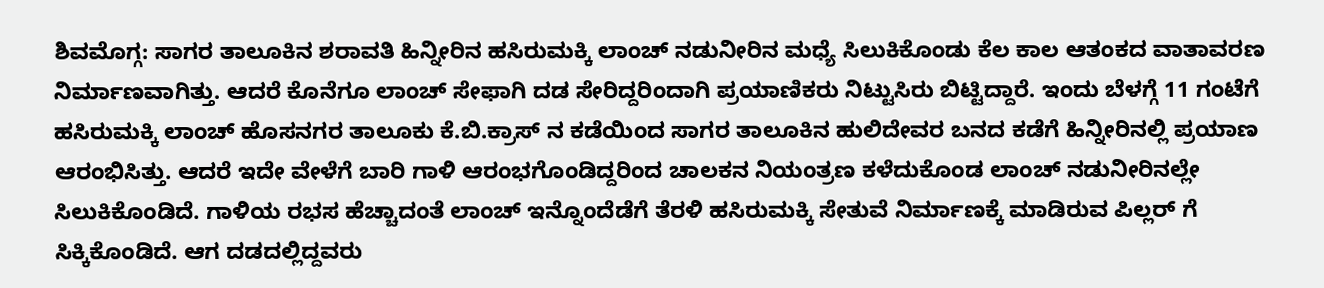ಶಿವಮೊಗ್ಗ: ಸಾಗರ ತಾಲೂಕಿನ ಶರಾವತಿ ಹಿನ್ನೀರಿನ ಹಸಿರುಮಕ್ಕಿ ಲಾಂಚ್ ನಡುನೀರಿನ ಮಧ್ಯೆ ಸಿಲುಕಿಕೊಂಡು ಕೆಲ ಕಾಲ ಆತಂಕದ ವಾತಾವರಣ ನಿರ್ಮಾಣವಾಗಿತ್ತು. ಆದರೆ ಕೊನೆಗೂ ಲಾಂಚ್ ಸೇಫಾಗಿ ದಡ ಸೇರಿದ್ದರಿಂದಾಗಿ ಪ್ರಯಾಣಿಕರು ನಿಟ್ಟುಸಿರು ಬಿಟ್ಟಿದ್ದಾರೆ. ಇಂದು ಬೆಳಗ್ಗೆ 11 ಗಂಟೆಗೆ ಹಸಿರುಮಕ್ಕಿ ಲಾಂಚ್ ಹೊಸನಗರ ತಾಲೂಕು ಕೆ.ಬಿ.ಕ್ರಾಸ್ ನ ಕಡೆಯಿಂದ ಸಾಗರ ತಾಲೂಕಿನ ಹುಲಿದೇವರ ಬನದ ಕಡೆಗೆ ಹಿನ್ನೀರಿನಲ್ಲಿ ಪ್ರಯಾಣ ಆರಂಭಿಸಿತ್ತು. ಆದರೆ ಇದೇ ವೇಳೆಗೆ ಬಾರಿ ಗಾಳಿ ಆರಂಭಗೊಂಡಿದ್ದರಿಂದ ಚಾಲಕನ ನಿಯಂತ್ರಣ ಕಳೆದುಕೊಂಡ ಲಾಂಚ್ ನಡುನೀರಿನಲ್ಲೇ ಸಿಲುಕಿಕೊಂಡಿದೆ. ಗಾಳಿಯ ರಭಸ ಹೆಚ್ಚಾದಂತೆ ಲಾಂಚ್ ಇನ್ನೊಂದೆಡೆಗೆ ತೆರಳಿ ಹಸಿರುಮಕ್ಕಿ ಸೇತುವೆ ನಿರ್ಮಾಣಕ್ಕೆ ಮಾಡಿರುವ ಪಿಲ್ಲರ್ ಗೆ ಸಿಕ್ಕಿಕೊಂಡಿದೆ. ಆಗ ದಡದಲ್ಲಿದ್ದವರು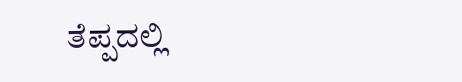ತೆಪ್ಪದಲ್ಲಿ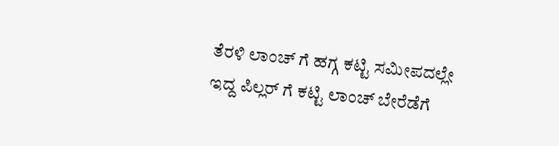ತೆರಳಿ ಲಾಂಚ್ ಗೆ ಹಗ್ಗ ಕಟ್ಟಿ ಸಮೀಪದಲ್ಲೇ ಇದ್ದ ಪಿಲ್ಲರ್ ಗೆ ಕಟ್ಟಿ ಲಾಂಚ್ ಬೇರೆಡೆಗೆ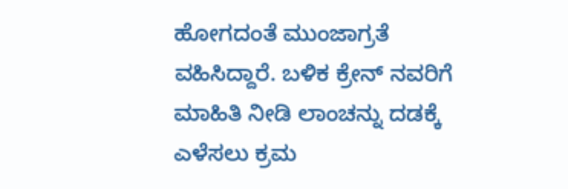ಹೋಗದಂತೆ ಮುಂಜಾಗ್ರತೆ ವಹಿಸಿದ್ದಾರೆ. ಬಳಿಕ ಕ್ರೇನ್ ನವರಿಗೆ ಮಾಹಿತಿ ನೀಡಿ ಲಾಂಚನ್ನು ದಡಕ್ಕೆ ಎಳೆಸಲು ಕ್ರಮ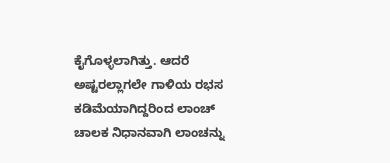ಕೈಗೊಳ್ಳಲಾಗಿತ್ತು. ಆದರೆ ಅಷ್ಟರಲ್ಲಾಗಲೇ ಗಾಳಿಯ ರಭಸ ಕಡಿಮೆಯಾಗಿದ್ದರಿಂದ ಲಾಂಚ್ ಚಾಲಕ ನಿಧಾನವಾಗಿ ಲಾಂಚನ್ನು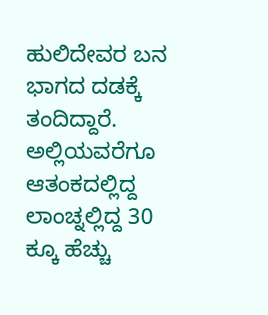ಹುಲಿದೇವರ ಬನ ಭಾಗದ ದಡಕ್ಕೆ ತಂದಿದ್ದಾರೆ. ಅಲ್ಲಿಯವರೆಗೂ ಆತಂಕದಲ್ಲಿದ್ದ ಲಾಂಚ್ನಲ್ಲಿದ್ದ 30 ಕ್ಕೂ ಹೆಚ್ಚು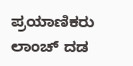ಪ್ರಯಾಣಿಕರು ಲಾಂಚ್ ದಡ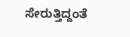ಸೇರುತ್ತಿದ್ದಂತೆ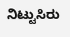ನಿಟ್ಟುಸಿರು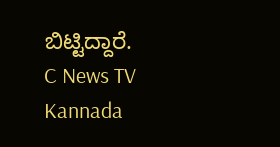ಬಿಟ್ಟಿದ್ದಾರೆ.
C News TV Kannada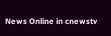News Online in cnewstv